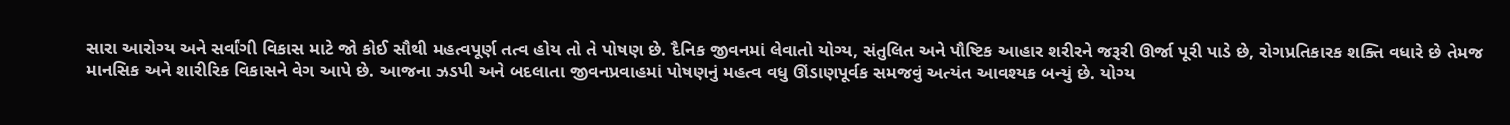સારા આરોગ્ય અને સર્વાંગી વિકાસ માટે જો કોઈ સૌથી મહત્વપૂર્ણ તત્વ હોય તો તે પોષણ છે. દૈનિક જીવનમાં લેવાતો યોગ્ય, સંતુલિત અને પૌષ્ટિક આહાર શરીરને જરૂરી ઊર્જા પૂરી પાડે છે, રોગપ્રતિકારક શક્તિ વધારે છે તેમજ માનસિક અને શારીરિક વિકાસને વેગ આપે છે. આજના ઝડપી અને બદલાતા જીવનપ્રવાહમાં પોષણનું મહત્વ વધુ ઊંડાણપૂર્વક સમજવું અત્યંત આવશ્યક બન્યું છે. યોગ્ય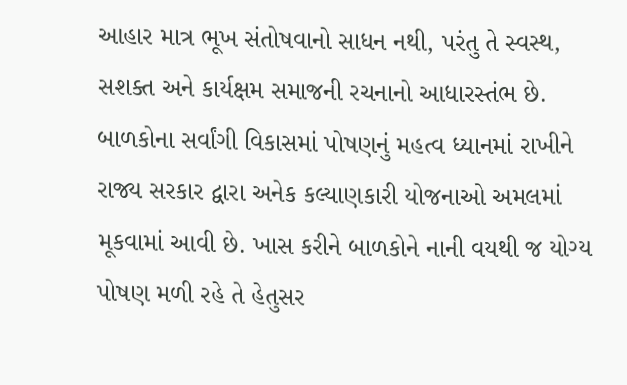આહાર માત્ર ભૂખ સંતોષવાનો સાધન નથી, પરંતુ તે સ્વસ્થ, સશક્ત અને કાર્યક્ષમ સમાજની રચનાનો આધારસ્તંભ છે.
બાળકોના સર્વાંગી વિકાસમાં પોષણનું મહત્વ ધ્યાનમાં રાખીને રાજ્ય સરકાર દ્વારા અનેક કલ્યાણકારી યોજનાઓ અમલમાં મૂકવામાં આવી છે. ખાસ કરીને બાળકોને નાની વયથી જ યોગ્ય પોષણ મળી રહે તે હેતુસર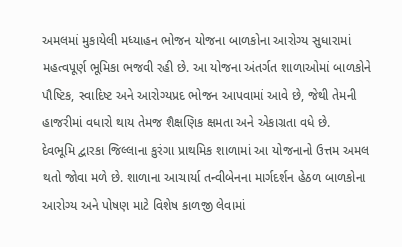અમલમાં મુકાયેલી મધ્યાહન ભોજન યોજના બાળકોના આરોગ્ય સુધારામાં મહત્વપૂર્ણ ભૂમિકા ભજવી રહી છે. આ યોજના અંતર્ગત શાળાઓમાં બાળકોને પૌષ્ટિક, સ્વાદિષ્ટ અને આરોગ્યપ્રદ ભોજન આપવામાં આવે છે, જેથી તેમની હાજરીમાં વધારો થાય તેમજ શૈક્ષણિક ક્ષમતા અને એકાગ્રતા વધે છે.
દેવભૂમિ દ્વારકા જિલ્લાના કુરંગા પ્રાથમિક શાળામાં આ યોજનાનો ઉત્તમ અમલ થતો જોવા મળે છે. શાળાના આચાર્યા તન્વીબેનના માર્ગદર્શન હેઠળ બાળકોના આરોગ્ય અને પોષણ માટે વિશેષ કાળજી લેવામાં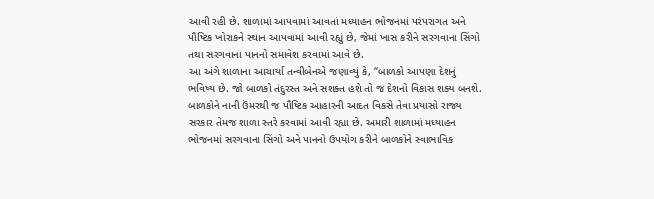આવી રહી છે. શાળામાં આપવામાં આવતાં મધ્યાહન ભોજનમાં પરંપરાગત અને પૌષ્ટિક ખોરાકને સ્થાન આપવામાં આવી રહ્યું છે, જેમાં ખાસ કરીને સરગવાના સિંગો તથા સરગવાના પાનનો સમાવેશ કરવામાં આવે છે.
આ અંગે શાળાના આચાર્યા તન્વીબેનએ જણાવ્યું કે, “બાળકો આપણા દેશનું ભવિષ્ય છે. જો બાળકો તંદુરસ્ત અને સશક્ત હશે તો જ દેશનો વિકાસ શક્ય બનશે. બાળકોને નાની ઉંમરથી જ પૌષ્ટિક આહારની આદત વિકસે તેવા પ્રયાસો રાજ્ય સરકાર તેમજ શાળા સ્તરે કરવામાં આવી રહ્યા છે. અમારી શાળામાં મધ્યાહન ભોજનમાં સરગવાના સિંગો અને પાનનો ઉપયોગ કરીને બાળકોને સ્વાભાવિક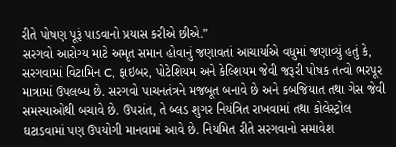રીતે પોષણ પૂરૂં પાડવાનો પ્રયાસ કરીએ છીએ.”
સરગવો આરોગ્ય માટે અમૃત સમાન હોવાનું જણાવતાં આચાર્યાએ વધુમાં જણાવ્યું હતું કે, સરગવામાં વિટામિન C, ફાઇબર, પોટેશિયમ અને કેલ્શિયમ જેવી જરૂરી પોષક તત્વો ભરપૂર માત્રામાં ઉપલબ્ધ છે. સરગવો પાચનતંત્રને મજબૂત બનાવે છે અને કબજિયાત તથા ગેસ જેવી સમસ્યાઓથી બચાવે છે. ઉપરાંત, તે બ્લડ શુગર નિયંત્રિત રાખવામાં તથા કોલેસ્ટ્રોલ ઘટાડવામાં પણ ઉપયોગી માનવામાં આવે છે. નિયમિત રીતે સરગવાનો સમાવેશ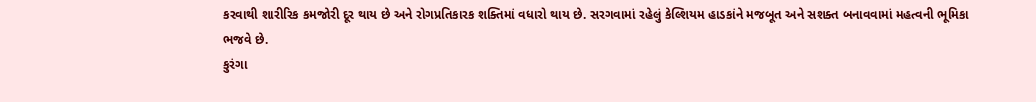કરવાથી શારીરિક કમજોરી દૂર થાય છે અને રોગપ્રતિકારક શક્તિમાં વધારો થાય છે. સરગવામાં રહેલું કેલ્શિયમ હાડકાંને મજબૂત અને સશક્ત બનાવવામાં મહત્વની ભૂમિકા ભજવે છે.
કુરંગા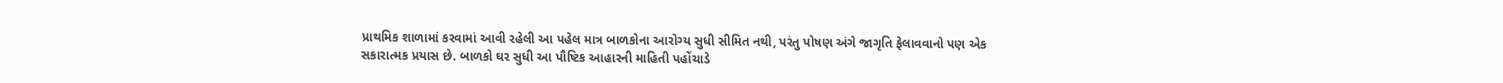પ્રાથમિક શાળામાં કરવામાં આવી રહેલી આ પહેલ માત્ર બાળકોના આરોગ્ય સુધી સીમિત નથી, પરંતુ પોષણ અંગે જાગૃતિ ફેલાવવાનો પણ એક સકારાત્મક પ્રયાસ છે. બાળકો ઘર સુધી આ પૌષ્ટિક આહારની માહિતી પહોંચાડે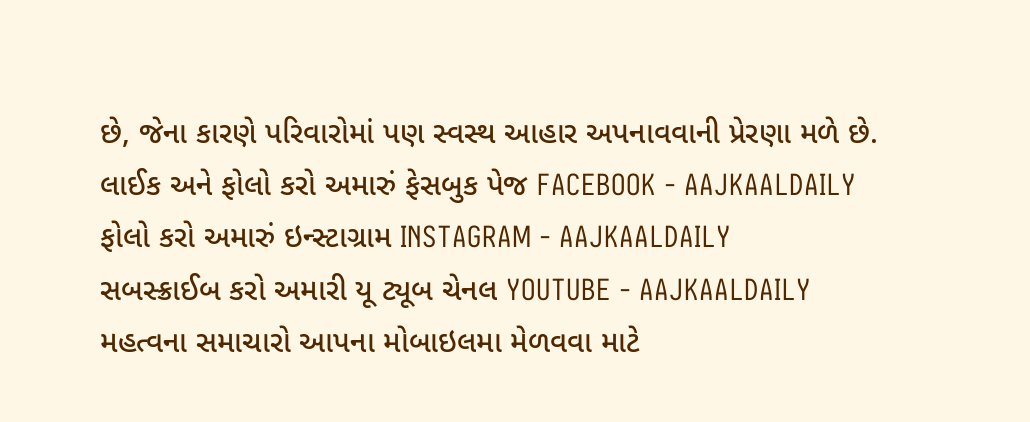છે, જેના કારણે પરિવારોમાં પણ સ્વસ્થ આહાર અપનાવવાની પ્રેરણા મળે છે.
લાઈક અને ફોલો કરો અમારું ફેસબુક પેજ FACEBOOK - AAJKAALDAILY
ફોલો કરો અમારું ઇન્સ્ટાગ્રામ INSTAGRAM - AAJKAALDAILY
સબસ્ક્રાઈબ કરો અમારી યૂ ટ્યૂબ ચેનલ YOUTUBE - AAJKAALDAILY
મહત્વના સમાચારો આપના મોબાઇલમા મેળવવા માટે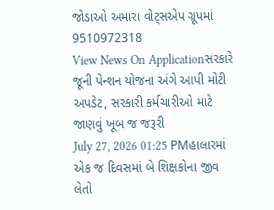જોડાઓ અમારા વોટ્સએપ ગ્રૂપમાં 9510972318
View News On Applicationસરકારે જૂની પેન્શન યોજના અંગે આપી મોટી અપડેટ, સરકારી કર્મચારીઓ માટે જાણવું ખૂબ જ જરૂરી
July 27, 2026 01:25 PMહાલારમાં એક જ દિવસમાં બે શિક્ષકોના જીવ લેતો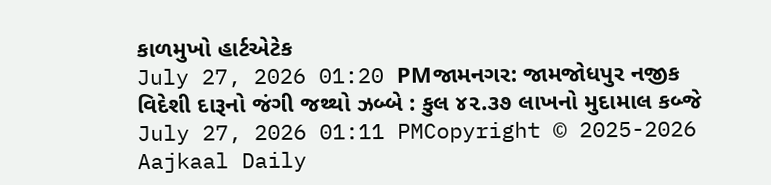કાળમુખો હાર્ટએટેક
July 27, 2026 01:20 PMજામનગર: જામજોધપુર નજીક વિદેશી દારૂનો જંગી જથ્થો ઝબ્બે : કુલ ૪૨.૩૭ લાખનો મુદામાલ કબ્જે
July 27, 2026 01:11 PMCopyright © 2025-2026 Aajkaal Daily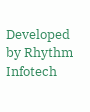Developed by Rhythm Infotech